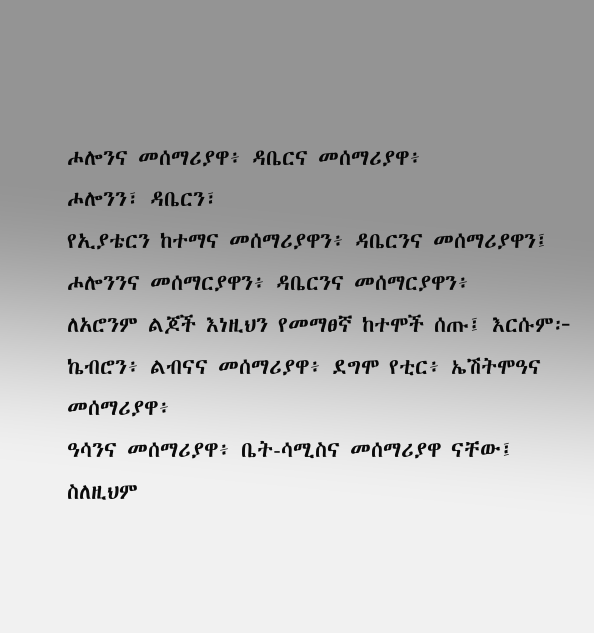ሖሎንና መሰማሪያዋ፥ ዳቤርና መሰማሪያዋ፥
ሖሎንን፣ ዳቤርን፣
የኢያቴርን ከተማና መሰማሪያዋን፥ ዳቤርንና መሰማሪያዋን፤
ሖሎንንና መሰማርያዋን፥ ዳቤርንና መሰማርያዋን፥
ለአሮንም ልጆች እነዚህን የመማፀኛ ከተሞች ሰጡ፤ እርሱም፦ ኬብሮን፥ ልብናና መሰማሪያዋ፥ ደግሞ የቲር፥ ኤሽትሞዓና መሰማሪያዋ፥
ዓሳንና መሰማሪያዋ፥ ቤት-ሳሚስና መሰማሪያዋ ናቸው፤
ስለዚህም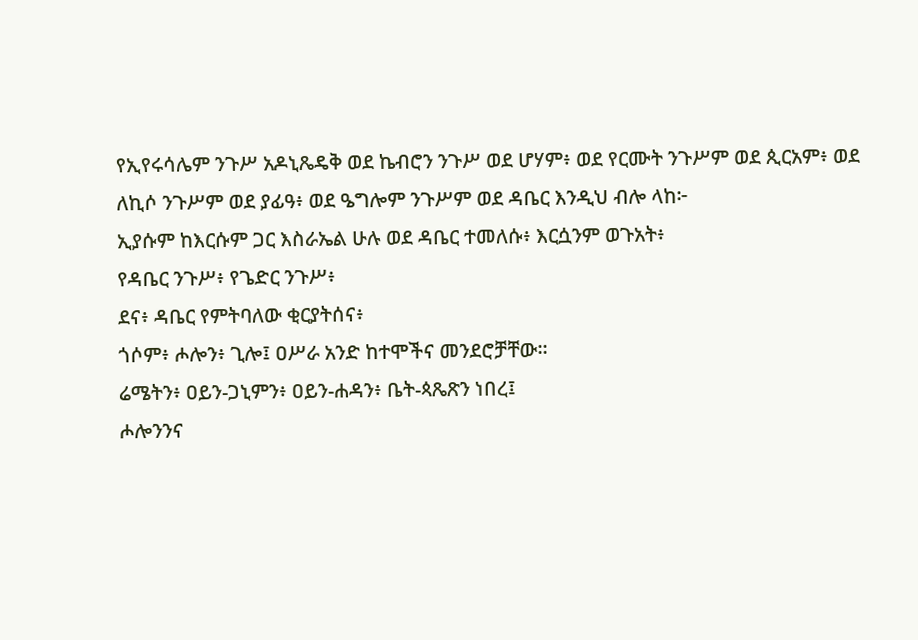የኢየሩሳሌም ንጉሥ አዶኒጼዴቅ ወደ ኬብሮን ንጉሥ ወደ ሆሃም፥ ወደ የርሙት ንጉሥም ወደ ጲርአም፥ ወደ ለኪሶ ንጉሥም ወደ ያፊዓ፥ ወደ ዔግሎም ንጉሥም ወደ ዳቤር እንዲህ ብሎ ላከ፦
ኢያሱም ከእርሱም ጋር እስራኤል ሁሉ ወደ ዳቤር ተመለሱ፥ እርሷንም ወጉአት፥
የዳቤር ንጉሥ፥ የጌድር ንጉሥ፥
ደና፥ ዳቤር የምትባለው ቂርያትሰና፥
ጎሶም፥ ሖሎን፥ ጊሎ፤ ዐሥራ አንድ ከተሞችና መንደሮቻቸው።
ሬሜትን፥ ዐይን-ጋኒምን፥ ዐይን-ሐዳን፥ ቤት-ጳጼጽን ነበረ፤
ሖሎንንና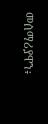መሰማሪያዋን፥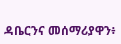ዳቤርንና መሰማሪያዋን፥